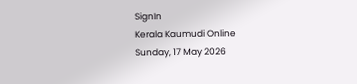SignIn
Kerala Kaumudi Online
Sunday, 17 May 2026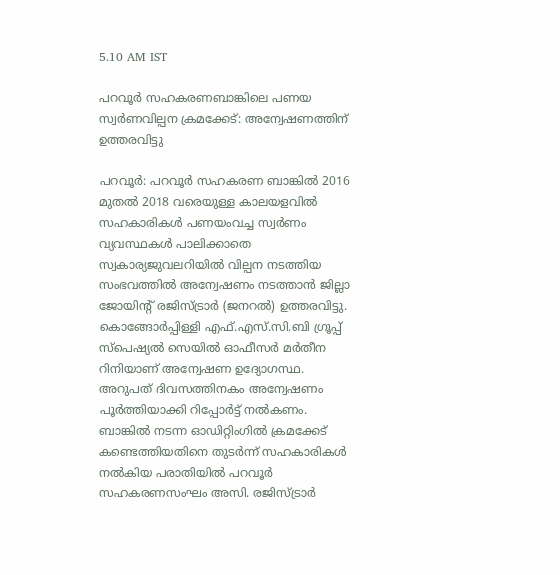5.10 AM IST

പറവൂർ സഹകരണബാങ്കിലെ പണയ സ്വർണവില്പന ക്രമക്കേട്: അന്വേഷണത്തിന് ഉത്തരവിട്ടു

പറവൂർ: പറവൂർ സഹകരണ ബാങ്കിൽ 2016 മുതൽ 2018 വരെയുള്ള കാലയളവിൽ സഹകാരികൾ പണയംവച്ച സ്വർണം വ്യവസ്ഥകൾ പാലിക്കാതെ സ്വകാര്യജുവലറിയിൽ വില്പന നടത്തിയ സംഭവത്തിൽ അന്വേഷണം നടത്താൻ ജില്ലാ ജോയിന്റ് രജിസ്ട്രാർ (ജനറൽ) ഉത്തരവിട്ടു. കൊങ്ങോർപ്പിള്ളി എഫ്.എസ്.സി.ബി ഗ്രൂപ്പ് സ്പെഷ്യൽ സെയിൽ ഓഫീസർ മർതീന റിനിയാണ് അന്വേഷണ ഉദ്യോഗസ്ഥ. അറുപത് ദിവസത്തിനകം അന്വേഷണം പൂർത്തിയാക്കി റിപ്പോർട്ട് നൽകണം. ബാങ്കിൽ നടന്ന ഓഡിറ്റിംഗിൽ ക്രമക്കേട് കണ്ടെത്തിയതിനെ തുടർന്ന് സഹകാരികൾ നൽകിയ പരാതിയിൽ പറവൂർ സഹകരണസംഘം അസി. രജിസ്ട്രാർ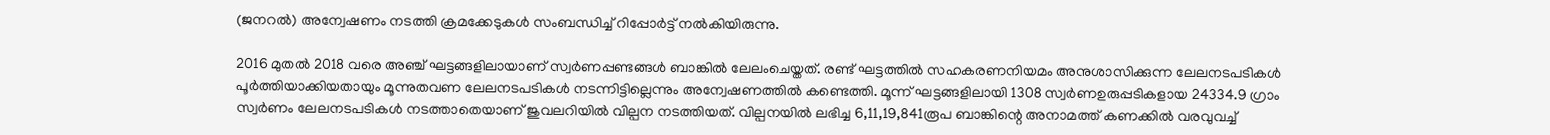(ജനറൽ) അന്വേഷണം നടത്തി ക്രമക്കേടുകൾ സംബന്ധിച്ച് റിപ്പോർട്ട് നൽകിയിരുന്നു.

2016 മുതൽ 2018 വരെ അഞ്ച് ഘട്ടങ്ങളിലായാണ് സ്വർണപ്പണ്ടങ്ങൾ ബാങ്കിൽ ലേലംചെയ്തത്. രണ്ട് ഘട്ടത്തിൽ സഹകരണനിയമം അനുശാസിക്കുന്ന ലേലനടപടികൾ പൂർത്തിയാക്കിയതായും മൂന്നുതവണ ലേലനടപടികൾ നടന്നിട്ടില്ലെന്നും അന്വേഷണത്തിൽ കണ്ടെത്തി. മൂന്ന് ഘട്ടങ്ങളിലായി 1308 സ്വർണഉരുപ്പടികളായ 24334.9 ഗ്രാം സ്വർണം ലേലനടപടികൾ നടത്താതെയാണ് ജുവലറിയിൽ വില്പന നടത്തിയത്. വില്പനയിൽ ലഭിച്ച 6,11,19,841രൂപ ബാങ്കിന്റെ അനാമത്ത് കണക്കിൽ വരവുവച്ച്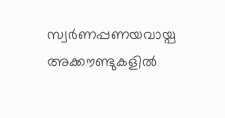സ്വർണപ്പണയവായ്പ അക്കൗണ്ടുകളിൽ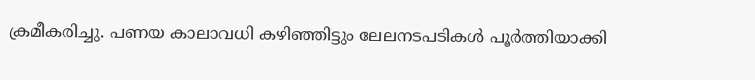ക്രമീകരിച്ചു. പണയ കാലാവധി കഴിഞ്ഞിട്ടും ലേലനടപടികൾ പൂർത്തിയാക്കി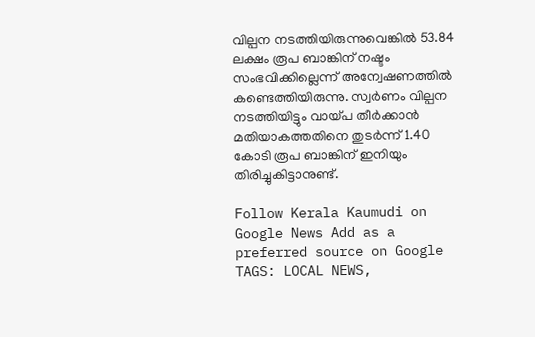വില്പന നടത്തിയിരുന്നുവെങ്കിൽ 53.84 ലക്ഷം രൂപ ബാങ്കിന് നഷ്ടം സംഭവിക്കില്ലെന്ന് അന്വേഷണത്തിൽ കണ്ടെത്തിയിരുന്നു. സ്വർണം വില്പന നടത്തിയിട്ടും വായ്പ തീർക്കാൻ മതിയാകത്തതിനെ തുടർന്ന് 1.40 കോടി രൂപ ബാങ്കിന് ഇനിയും തിരിച്ചുകിട്ടാനുണ്ട്.

Follow Kerala Kaumudi on Google News Add as a preferred source on Google
TAGS: LOCAL NEWS,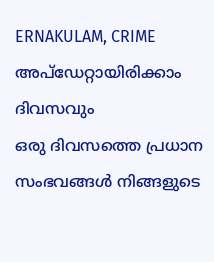ERNAKULAM, CRIME
അപ്ഡേറ്റായിരിക്കാം ദിവസവും
ഒരു ദിവസത്തെ പ്രധാന സംഭവങ്ങൾ നിങ്ങളുടെ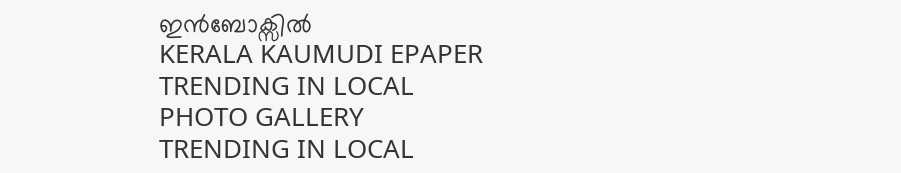ഇൻബോക്സിൽ
KERALA KAUMUDI EPAPER
TRENDING IN LOCAL
PHOTO GALLERY
TRENDING IN LOCAL